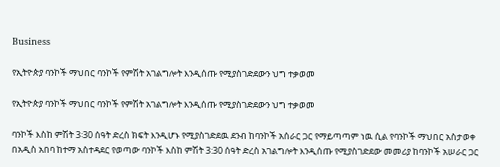Business

የኢትዮጵያ ባንኮች ማህበር ባንኮች የምሽት አገልግሎት እንዲሰጡ የሚያስገድደውን ህግ ተቃወመ

የኢትዮጵያ ባንኮች ማህበር ባንኮች የምሽት አገልግሎት እንዲሰጡ የሚያስገድደውን ህግ ተቃወመ

ባንኮች እስከ ምሽት 3፡30 ሰዓት ድረስ ክፍት እንዲሆኑ የሚያስገድደዉ ደንብ ከባንኮች አሰራር ጋር የማይጣጣም ነዉ ሲል የባንኮች ማህበር አስታወቀ በአዲስ አበባ ከተማ አስተዳደር የወጣው ባንኮች እስከ ምሽት 3:30 ሰዓት ድረስ አገልግሎት እንዲሰጡ የሚያስገድደው መመሪያ ከባንኮች አሠራር ጋር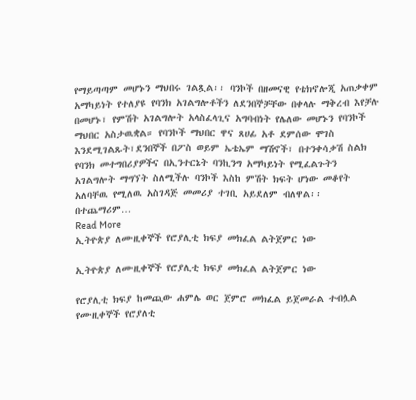የማይጣጣም መሆኑን ማህበሩ ገልጿል፡፡ ባንኮች በዘመናዊ የቴክኖሎጂ አጠቃቀም አማካይነት የተለያዩ የባንክ አገልግሎቶችን ለደንበኞቻቸው በቀላሉ ማቅረብ እየቻሉ በመሆኑ፣ የምሽት አገልግሎት አላስፈላጊና አግባብነት የሌለው መሆኑን የባንኮች ማህበር አስታዉቋል። የባንኮች ማህበር ዋና ጸሀፊ አቶ ደምሰው ሞገስ እንደሚገልጹት፣ደንበኞች በፖስ ወይም ኤቴኤም ማሽኖች፣ በተንቀሳቃሽ ስልክ የባንክ መተግበሪያዎችና በኢንተርኔት ባንኪንግ አማካይነት የሚፈልጉትን አገልግሎት ማግኘት ስለሚችሉ ባንኮች እስከ ምሽት ክፍት ሆነው መቆየት አለባቸዉ የሚለዉ አስገዳጅ መመሪያ ተገቢ አይደለም ብለዋል፡፡ በተጨማሪም…
Read More
ኢትዮጵያ ለሙዚቀኞች የሮያሊቲ ክፍያ መክፈል ልትጀምር ነው

ኢትዮጵያ ለሙዚቀኞች የሮያሊቲ ክፍያ መክፈል ልትጀምር ነው

የሮያሊቲ ክፍያ ከመጪው ሐምሌ ወር ጀምሮ መክፈል ይጀመራል ተብሏል የሙዚቀኞች የሮያለቲ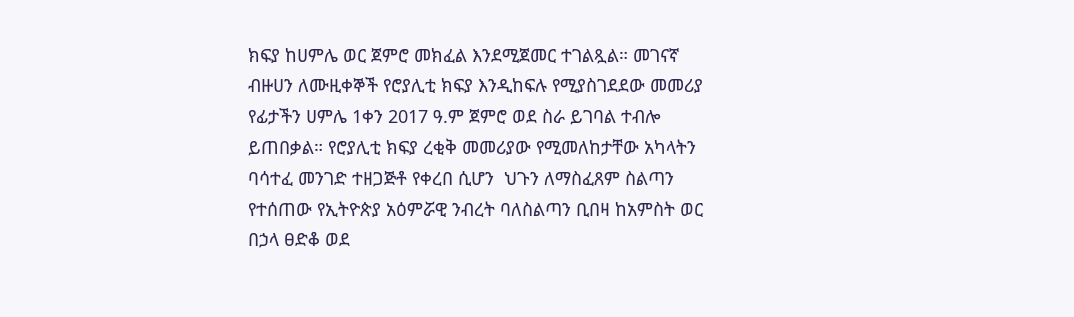ክፍያ ከሀምሌ ወር ጀምሮ መክፈል እንደሚጀመር ተገልጿል። መገናኛ ብዙሀን ለሙዚቀኞች የሮያሊቲ ክፍያ እንዲከፍሉ የሚያስገደደው መመሪያ የፊታችን ሀምሌ 1ቀን 2017 ዓ.ም ጀምሮ ወደ ስራ ይገባል ተብሎ ይጠበቃል። የሮያሊቲ ክፍያ ረቂቅ መመሪያው የሚመለከታቸው አካላትን ባሳተፈ መንገድ ተዘጋጅቶ የቀረበ ሲሆን  ህጉን ለማስፈጸም ስልጣን የተሰጠው የኢትዮጵያ አዕምሯዊ ንብረት ባለስልጣን ቢበዛ ከአምስት ወር በኃላ ፀድቆ ወደ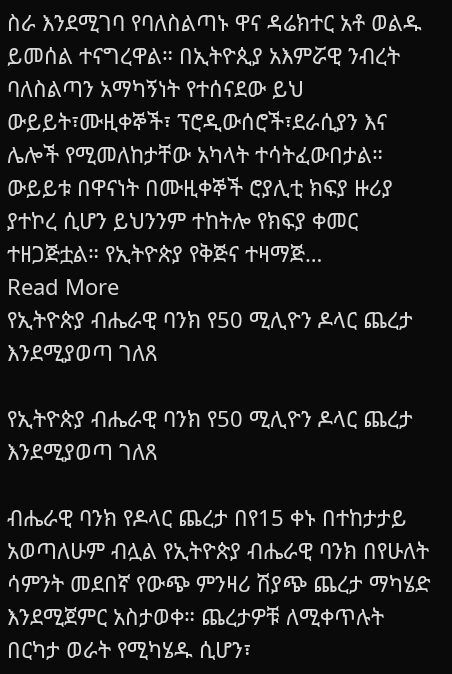ስራ እንደሚገባ የባለስልጣኑ ዋና ዳሬክተር አቶ ወልዱ ይመሰል ተናግረዋል። በኢትዮጲያ አእምሯዊ ንብረት ባለስልጣን አማካኝነት የተሰናደው ይህ ውይይት፣ሙዚቀኞች፣ ፕሮዲውሰሮች፣ደራሲያን እና ሌሎች የሚመለከታቸው አካላት ተሳትፈውበታል። ውይይቱ በዋናነት በሙዚቀኞች ሮያሊቲ ክፍያ ዙሪያ ያተኮረ ሲሆን ይህንንም ተከትሎ የክፍያ ቀመር  ተዘጋጅቷል። የኢትዮጵያ የቅጅና ተዛማጅ…
Read More
የኢትዮጵያ ብሔራዊ ባንክ የ50 ሚሊዮን ዶላር ጨረታ እንደሚያወጣ ገለጸ

የኢትዮጵያ ብሔራዊ ባንክ የ50 ሚሊዮን ዶላር ጨረታ እንደሚያወጣ ገለጸ

ብሔራዊ ባንክ የዶላር ጨረታ በየ15 ቀኑ በተከታታይ አወጣለሁም ብሏል የኢትዮጵያ ብሔራዊ ባንክ በየሁለት ሳምንት መደበኛ የውጭ ምንዛሪ ሽያጭ ጨረታ ማካሄድ እንደሚጀምር አስታወቀ። ጨረታዎቹ ለሚቀጥሉት በርካታ ወራት የሚካሄዱ ሲሆን፣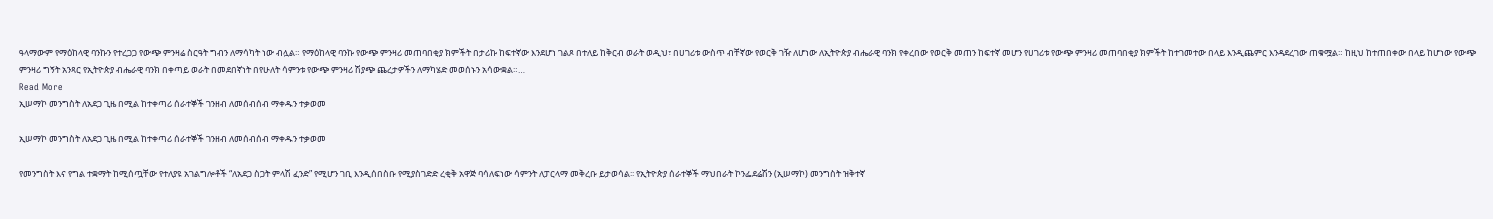ዓላማውም የማዕከላዊ ባንኩን የተረጋጋ የውጭ ምንዛሬ ስርዓት ግብን ለማሳካት ነው ብሏል። የማዕከላዊ ባንኩ የውጭ ምንዛሪ መጠባበቂያ ክምችት በታሪኩ ከፍተኛው እንደሆነ ገልጾ በተለይ ከቅርብ ወራት ወዲህ፣ በሀገሪቱ ውስጥ ብቸኛው የወርቅ ገዥ ለሆነው ለኢትዮጵያ ብሔራዊ ባንክ የቀረበው የወርቅ መጠን ከፍተኛ መሆን የሀገሪቱ የውጭ ምንዛሪ መጠባበቂያ ክምችት ከተገመተው በላይ እንዲጨምር እንዳደረገው ጠቁሟል። ከዚህ ከተጠበቀው በላይ ከሆነው የውጭ ምንዛሪ ግኝት አንጻር የኢትዮጵያ ብሔራዊ ባንክ በቀጣይ ወራት በመደበኛነት በየሁለት ሳምንቱ የውጭ ምንዛሪ ሽያጭ ጨረታዎችን ለማካሄድ መወሰኑን አሳውቋል።…
Read More
ኢሠማኮ መንግስት ለአደጋ ጊዜ በሚል ከተቀጣሪ ሰራተኞች ገንዘብ ለመሰብሰብ ማቀዱን ተቃወመ

ኢሠማኮ መንግስት ለአደጋ ጊዜ በሚል ከተቀጣሪ ሰራተኞች ገንዘብ ለመሰብሰብ ማቀዱን ተቃወመ

የመንግስት እና የግል ተቋማት ከሚሰጧቸው የተለያዩ አገልግሎቶች “ለአደጋ ስጋት ምላሽ ፈንድ” የሚሆን ገቢ እንዲሰበስቡ የሚያስገድድ ረቂቅ አዋጅ ባሳለፍነው ሳምንት ለፓርላማ መቅረቡ ይታወሳል፡፡ የኢትዮጵያ ሰራተኞች ማህበራት ኮንፌደሬሽን (ኢሠማኮ) መንግስት ዝቅተኛ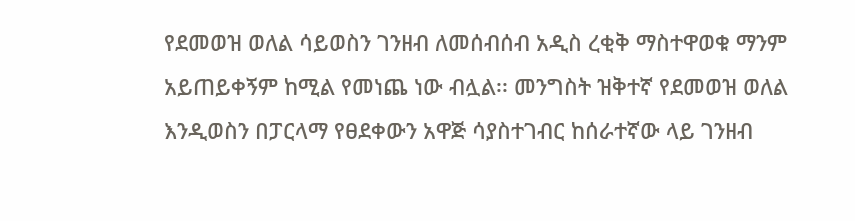የደመወዝ ወለል ሳይወስን ገንዘብ ለመሰብሰብ አዲስ ረቂቅ ማስተዋወቁ ማንም አይጠይቀኝም ከሚል የመነጨ ነው ብሏል፡፡ መንግስት ዝቅተኛ የደመወዝ ወለል እንዲወስን በፓርላማ የፀደቀውን አዋጅ ሳያስተገብር ከሰራተኛው ላይ ገንዘብ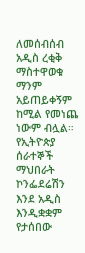ለመሰብሰብ አዲስ ረቂቅ ማስተዋወቁ ማንም አይጠይቀኝም ከሚል የመነጨ ነውም ብሏል። የኢትዮጵያ ሰራተኞች ማህበራት ኮንፌደሬሽን እንደ አዲስ እንዲቋቋም የታሰበው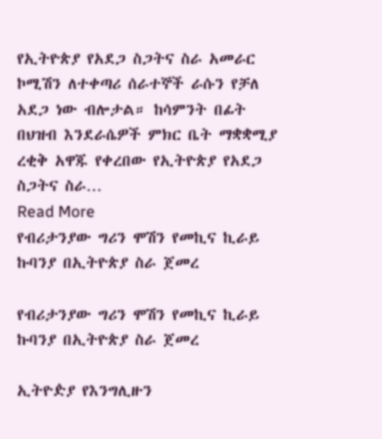የኢትዮጵያ የአደጋ ስጋትና ስራ አመራር ኮሚሽን ለተቀጣሪ ሰራተኞች ራሱን የቻለ አደጋ ነው ብሎታል። ከሳምንት በፊት በህዝብ እንደራሴዎች ምክር ቤት ማቋቋሚያ ረቂቅ አዋጁ የቀረበው የኢትዮጵያ የአደጋ ስጋትና ስራ…
Read More
የብሪታንያው ግሪን ሞሽን የመኪና ኪራይ ኩባንያ በኢትዮጵያ ስራ ጀመረ

የብሪታንያው ግሪን ሞሽን የመኪና ኪራይ ኩባንያ በኢትዮጵያ ስራ ጀመረ

ኢትዮዽያ የእንግሊዙን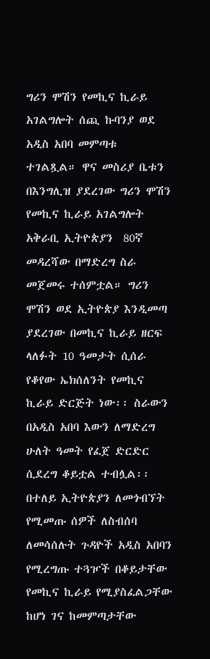ግሪን ሞሽን የመኪና ኪራይ አገልግሎት ሰጪ ኩባንያ ወደ አዲስ አበባ መምጣቱ ተገልጿል። ዋና መስሪያ ቤቱን በእንግሊዝ ያደረገው ግሪን ሞሽን የመኪና ኪራይ አገልግሎት አቅራቢ ኢትዮጵያን  80ኛ መዳረሻው በማድረግ ስራ መጀመሩ ተሰምቷል። ግሪን ሞሽን ወደ ኢትዮጵያ እንዲመጣ ያደረገው በመኪና ኪራይ ዘርፍ ላለፉት 10 ዓመታት ሲሰራ የቆየው ኤክሰለንት የመኪና ኪራይ ድርጅት ነው፡፡ ስራውን በአዲስ አበባ እውን ለማድረግ ሁለት ዓመት የፈጀ ድርድር ሲደረግ ቆይቷል ተብሏል፡፡ በተለይ ኢትዮጵያን ለመጎብኘት የሚመጡ ሰዎች ለስብሰባ ለመሳሰሉት ጉዳዮች አዲስ አበባን የሚረግጡ ተጓዦች በቆይታቸው የመኪና ኪራይ የሚያስፈልጋቸው ከሆነ ገና ከመምጣታቸው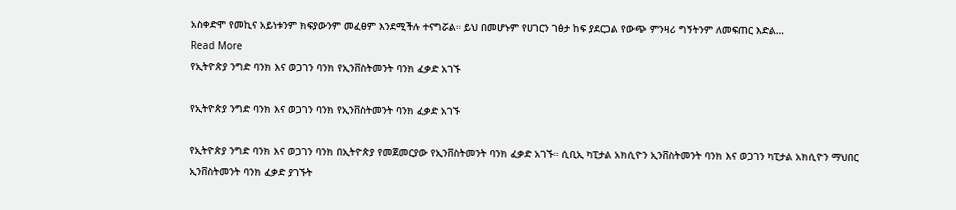አስቀድሞ የመኪና አይነቱንም ክፍያውንም መፈፀም እንደሚችሉ ተናግሯል። ይህ በመሆኑም የሀገርን ገፅታ ከፍ ያደርጋል የውጭ ምንዛሪ ግኝትንም ለመፍጠር እድል…
Read More
የኢትዮጵያ ንግድ ባንክ እና ወጋገን ባንክ የኢንቨስትመንት ባንክ ፈቃድ አገኙ

የኢትዮጵያ ንግድ ባንክ እና ወጋገን ባንክ የኢንቨስትመንት ባንክ ፈቃድ አገኙ

የኢትዮጵያ ንግድ ባንክ እና ወጋገን ባንክ በኢትዮጵያ የመጀመርያው የኢንቨስትመንት ባንክ ፈቃድ አገኙ። ሲቢኢ ካፒታል አክሲዮን ኢንቨስትመንት ባንክ እና ወጋገን ካፒታል አክሲዮን ማህበር ኢንቨስትመንት ባንክ ፈቃድ ያገኙት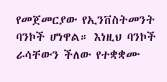የመጀመርያው የኢንቨስትመንት ባንኮች ሆነዋል። እነዚህ ባንኮች ራሳቸውን ችለው የተቋቋሙ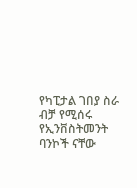የካፒታል ገበያ ስራ ብቻ የሚሰሩ የኢንቨስትመንት ባንኮች ናቸው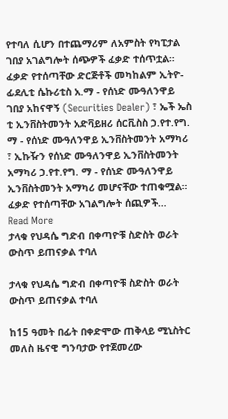የተባለ ሲሆን በተጨማሪም ለአምስት የካፒታል ገበያ አገልግሎት ሰጭዎች ፈቃድ ተሰጥቷል። ፈቃድ የተሰጣቸው ድርጅቶች መካከልም ኢትዮ-ፊደሊቲ ሴኩሪቲስ አ.ማ - የሰነድ ሙዓለንዋይ ገበያ አከናዋኝ (Securities Dealer) ፣ ኤች ኤስ ቲ ኢንቨስትመንት አድቫይዘሪ ሰርቪስስ ኃ.የተ.የግ. ማ - የሰነድ ሙዓለንዋይ ኢንቨስትመንት አማካሪ ፣ ኢኩዥን የሰነድ ሙዓለንዋይ ኢንቨስትመንት አማካሪ ኃ.የተ.የግ. ማ - የሰነድ ሙዓለንዋይ ኢንቨስትመንት አማካሪ መሆናቸው ተጠቁሟል። ፈቃድ የተሰጣቸው አገልግሎት ሰጪዎች…
Read More
ታላቁ የህዳሴ ግድብ በቀጣዮቹ ስድስት ወራት ውስጥ ይጠናቃል ተባለ

ታላቁ የህዳሴ ግድብ በቀጣዮቹ ስድስት ወራት ውስጥ ይጠናቃል ተባለ

ከ15 ዓመት በፊት በቀድሞው ጠቅላይ ሚኒስትር መለስ ዜናዊ ግንባታው የተጀመረው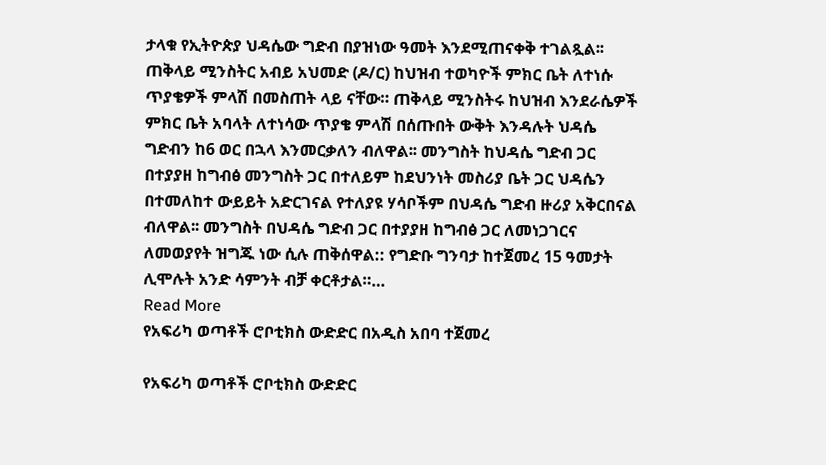ታላቁ የኢትዮጵያ ህዳሴው ግድብ በያዝነው ዓመት እንደሚጠናቀቅ ተገልጿል፡፡ ጠቅላይ ሚንስትር አብይ አህመድ (ዶ/ር) ከህዝብ ተወካዮች ምክር ቤት ለተነሱ ጥያቄዎች ምላሽ በመስጠት ላይ ናቸው። ጠቅላይ ሚንስትሩ ከህዝብ እንደራሴዎች ምክር ቤት አባላት ለተነሳው ጥያቄ ምላሽ በሰጡበት ውቅት እንዳሉት ህዳሴ ግድብን ከ6 ወር በኋላ እንመርቃለን ብለዋል፡፡ መንግስት ከህዳሴ ግድብ ጋር በተያያዘ ከግብፅ መንግስት ጋር በተለይም ከደህንነት መስሪያ ቤት ጋር ህዳሴን በተመለከተ ውይይት አድርገናል የተለያዩ ሃሳቦችም በህዳሴ ግድብ ዙሪያ አቅርበናል ብለዋል፡፡ መንግስት በህዳሴ ግድብ ጋር በተያያዘ ከግብፅ ጋር ለመነጋገርና ለመወያየት ዝግጁ ነው ሲሉ ጠቅሰዋል:: የግድቡ ግንባታ ከተጀመረ 15 ዓመታት ሊሞሉት አንድ ሳምንት ብቻ ቀርቶታል።…
Read More
የአፍሪካ ወጣቶች ሮቦቲክስ ውድድር በአዲስ አበባ ተጀመረ

የአፍሪካ ወጣቶች ሮቦቲክስ ውድድር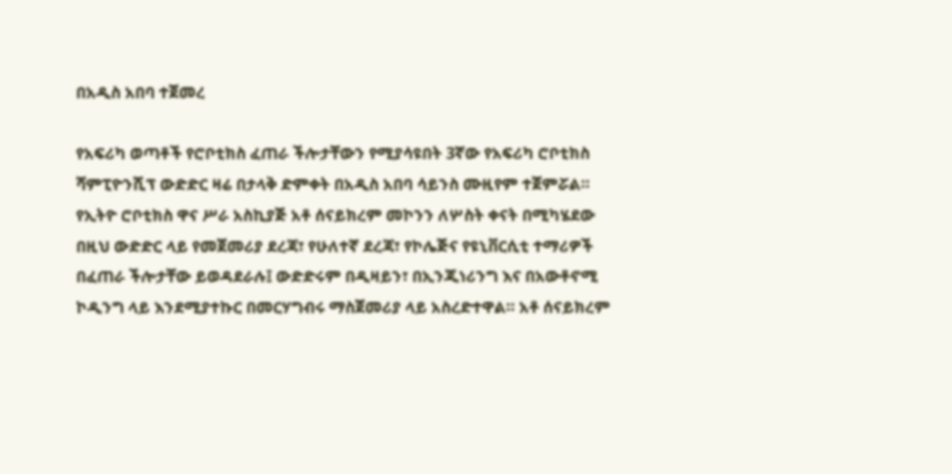በአዲስ አበባ ተጀመረ

የአፍሪካ ወጣቶች የሮቦቲክስ ፈጠራ ችሎታቸውን የሚያሳዩበት 3ኛው የአፍሪካ ሮቦቲክስ ሻምፒዮንሺፕ ውድድር ዛሬ በታላቅ ድምቀት በአዲስ አበባ ሳይንስ ሙዚየም ተጀምሯል። የኢትዮ ሮቦቲክስ ዋና ሥራ አስኪያጅ አቶ ሰናይክረም መኮንን ለሦስት ቀናት በሚካሄደው በዚህ ውድድር ላይ የመጀመሪያ ደረጃ፣ የሁለተኛ ደረጃ፣ የኮሌጅና የዩኒቨርሲቲ ተማሪዎች በፈጠራ ችሎታቸው ይወዳደራሉ፤ ውድድሩም በዲዛይን፣ በኢንጂነሪንግ እና በአውቶኖሚ ኮዲንግ ላይ እንደሚያተኩር በመርሃግብሩ ማስጀመሪያ ላይ አስረድተዋል። አቶ ሰናይክረም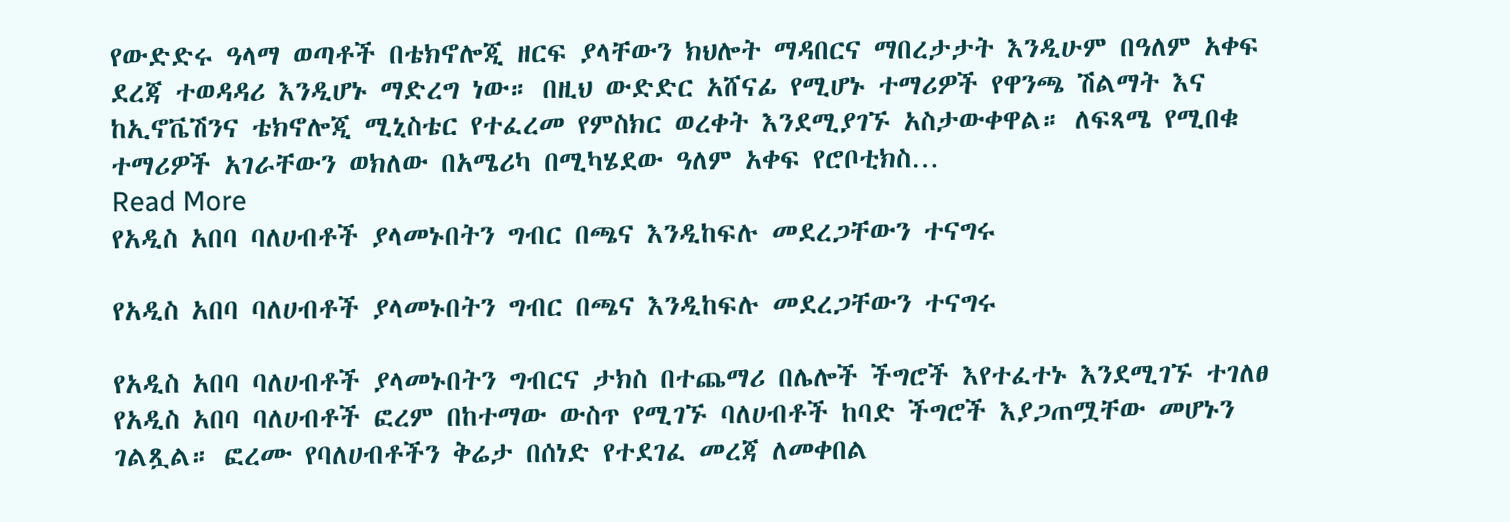የውድድሩ ዓላማ ወጣቶች በቴክኖሎጂ ዘርፍ ያላቸውን ክህሎት ማዳበርና ማበረታታት እንዲሁም በዓለም አቀፍ ደረጃ ተወዳዳሪ እንዲሆኑ ማድረግ ነው። በዚህ ውድድር አሸናፊ የሚሆኑ ተማሪዎች የዋንጫ ሽልማት እና ከኢኖቬሽንና ቴክኖሎጂ ሚኒስቴር የተፈረመ የምስክር ወረቀት እንደሚያገኙ አስታውቀዋል። ለፍጻሜ የሚበቁ ተማሪዎች አገራቸውን ወክለው በአሜሪካ በሚካሄደው ዓለም አቀፍ የሮቦቲክስ…
Read More
የአዲስ አበባ ባለሀብቶች ያላመኑበትን ግብር በጫና እንዲከፍሉ መደረጋቸውን ተናግሩ

የአዲስ አበባ ባለሀብቶች ያላመኑበትን ግብር በጫና እንዲከፍሉ መደረጋቸውን ተናግሩ

የአዲስ አበባ ባለሀብቶች ያላመኑበትን ግብርና ታክስ በተጨማሪ በሌሎች ችግሮች እየተፈተኑ እንደሚገኙ ተገለፀ የአዲስ አበባ ባለሀብቶች ፎረም በከተማው ውስጥ የሚገኙ ባለሀብቶች ከባድ ችግሮች እያጋጠሟቸው መሆኑን ገልጿል። ፎረሙ የባለሀብቶችን ቅሬታ በሰነድ የተደገፈ መረጃ ለመቀበል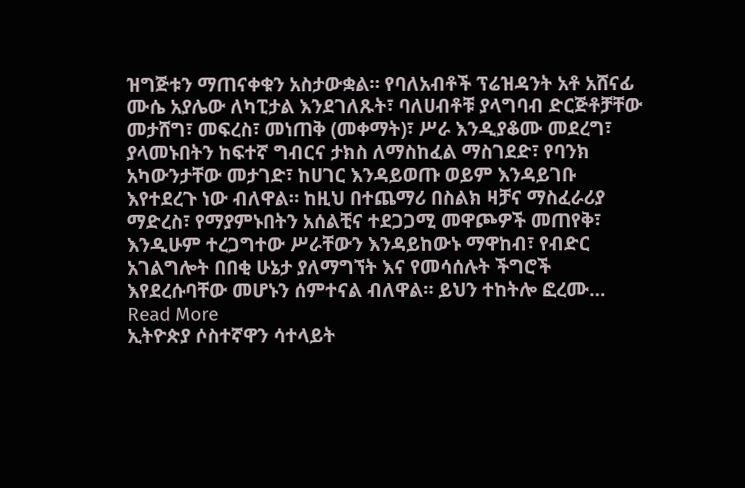ዝግጅቱን ማጠናቀቁን አስታውቋል። የባለአብቶች ፕሬዝዳንት አቶ አሸናፊ ሙሴ አያሌው ለካፒታል እንደገለጹት፣ ባለሀብቶቹ ያላግባብ ድርጅቶቻቸው መታሸግ፣ መፍረስ፣ መነጠቅ (መቀማት)፣ ሥራ እንዲያቆሙ መደረግ፣ ያላመኑበትን ከፍተኛ ግብርና ታክስ ለማስከፈል ማስገደድ፣ የባንክ አካውንታቸው መታገድ፣ ከሀገር እንዳይወጡ ወይም እንዳይገቡ እየተደረጉ ነው ብለዋል። ከዚህ በተጨማሪ በስልክ ዛቻና ማስፈራሪያ ማድረስ፣ የማያምኑበትን አሰልቺና ተደጋጋሚ መዋጮዎች መጠየቅ፣ እንዲሁም ተረጋግተው ሥራቸውን እንዳይከውኑ ማዋከብ፣ የብድር አገልግሎት በበቂ ሁኔታ ያለማግኘት እና የመሳሰሉት ችግሮች እየደረሱባቸው መሆኑን ሰምተናል ብለዋል። ይህን ተከትሎ ፎረሙ…
Read More
ኢትዮጵያ ሶስተኛዋን ሳተላይት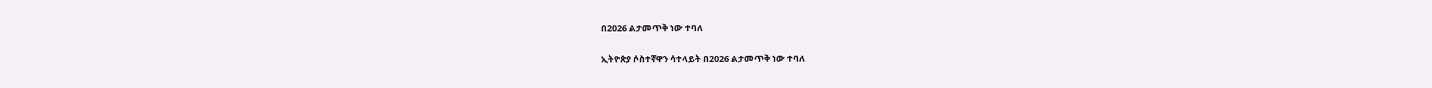በ2026 ልታመጥቅ ነው ተባለ

ኢትዮጵያ ሶስተኛዋን ሳተላይት በ2026 ልታመጥቅ ነው ተባለ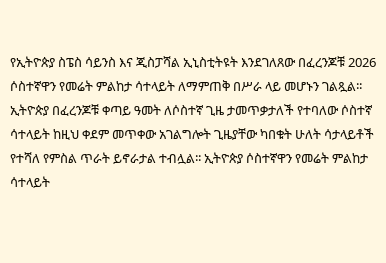የኢትዮጵያ ስፔስ ሳይንስ እና ጂስፓሻል ኢኒስቲትዩት እንደገለጸው በፈረንጆቹ 2026 ሶስተኛዋን የመሬት ምልከታ ሳተላይት ለማምጠቅ በሥራ ላይ መሆኑን ገልጿል፡፡ ኢትዮጵያ በፈረንጆቹ ቀጣይ ዓመት ለሶስተኛ ጊዜ ታመጥቃታለች የተባለው ሶስተኛ ሳተላይት ከዚህ ቀደም መጥቀው አገልግሎት ጊዜያቸው ካበቁት ሁለት ሳታላይቶች የተሻለ የምስል ጥራት ይኖራታል ተብሏል፡፡ ኢትዮጵያ ሶስተኛዋን የመሬት ምልከታ ሳተላይት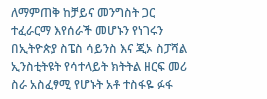ለማምጠቅ ከቻይና መንግስት ጋር ተፈራርማ እየሰራች መሆኑን የነገሩን በኢትዮጵያ ስፔስ ሳይንስ እና ጂኦ ስፓሻል ኢንስቲትዩት የሳተላይት ክትትል ዘርፍ መሪ ስራ አስፈፃሚ የሆኑት አቶ ተስፋዬ ፉፋ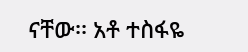ናቸው፡፡ አቶ ተስፋዬ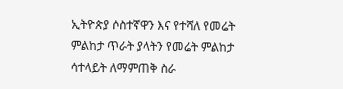ኢትዮጵያ ሶስተኛዋን እና የተሻለ የመሬት ምልከታ ጥራት ያላትን የመሬት ምልከታ ሳተላይት ለማምጠቅ ስራ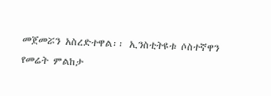መጀመሯን አስረድተዋል፡፡ ኢንስቲትዩቱ ሶስተኛዋን የመሬት ምልከታ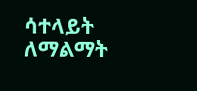ሳተላይት ለማልማት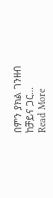በምን ያክል ገንዘብ ከቻይና ጋር…
Read More